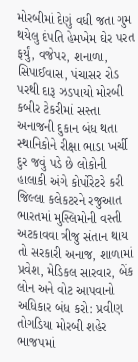મોરબીમાં દેણું વધી જતા ગુમ થયેલુ દંપતિ હેમખેમ ઘેર પરત ફર્યું, વજેપર, શનાળા, સિપાઈવાસ, પંચાસર રોડ પરથી દારૂ ઝડપાયો મોરબી કબીર ટેકરીમાં સસ્તા અનાજની દુકાન બંધ થતા સ્થાનિકોને રીક્ષા ભાડા ખર્ચી દુર જવું પડે છે લોકોની હાલાકી અંગે કોર્પોરેટરે કરી જિલ્લા કલેકટરને રજુઆત ભારતમાં મુસ્લિમોની વસ્તી અટકાવવા ત્રીજુ સંતાન થાય તો સરકારી અનાજ, શાળામાં પ્રવેશ, મેડિકલ સારવાર, બેંક લોન અને વોટ આપવાનો અધિકાર બંધ કરો: પ્રવીણ તોગડિયા મોરબી શહેર ભાજપમાં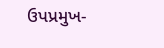ઉપપ્રમુખ-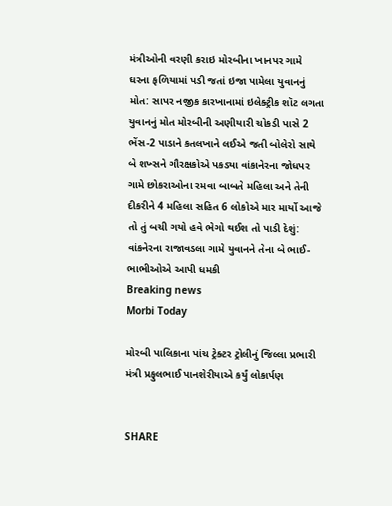મંત્રીઓની વરણી કરાઇ મોરબીના ખાનપર ગામે ઘરના ફળિયામાં પડી જતાં ઇજા પામેલા યુવાનનું મોત: સાપર નજીક કારખાનામાં ઇલેક્ટ્રીક શૉટ લગતા યુવાનનું મોત મોરબીની અણીયારી ચોકડી પાસે 2 ભેંસ-2 પાડાને કતલખાને લઈએ જતી બોલેરો સાથે બે શખ્સને ગૌરક્ષકોએ પકડ્યા વાંકાનેરના જોધપર ગામે છોકરાઓના રમવા બાબતે મહિલા અને તેની દીકરીને 4 મહિલા સહિત 6 લોકોએ માર માર્યો આજે તો તું બચી ગયો હવે ભેગો થઈશ તો પાડી દેશું: વાંકનેરના રાજાવડલા ગામે યુવાનને તેના બે ભાઈ-ભાભીઓએ આપી ધમકી
Breaking news
Morbi Today

મોરબી પાલિકાના પાંચ ટ્રેક્ટર ટ્રોલીનું જિલ્લા પ્રભારી મંત્રી પ્રફુલભાઈ પાનશેરીયાએ કર્યું લોકાર્પણ


SHARE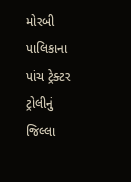મોરબી પાલિકાના પાંચ ટ્રેક્ટર ટ્રોલીનું જિલ્લા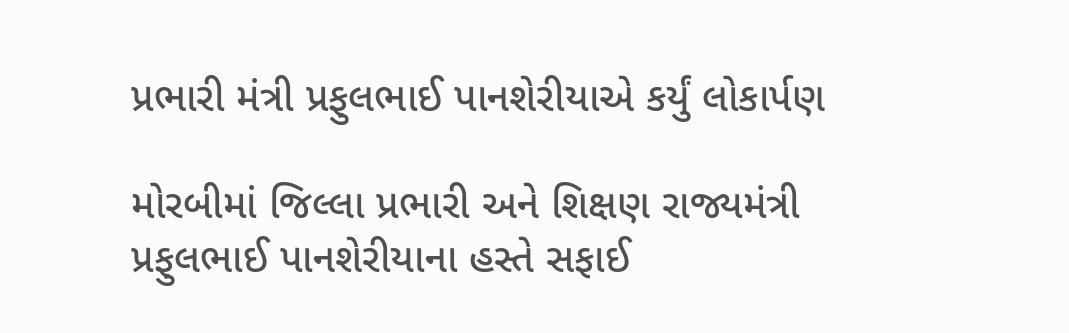પ્રભારી મંત્રી પ્રફુલભાઈ પાનશેરીયાએ કર્યું લોકાર્પણ

મોરબીમાં જિલ્લા પ્રભારી અને શિક્ષણ રાજ્યમંત્રી પ્રફુલભાઈ પાનશેરીયાના હસ્તે સફાઈ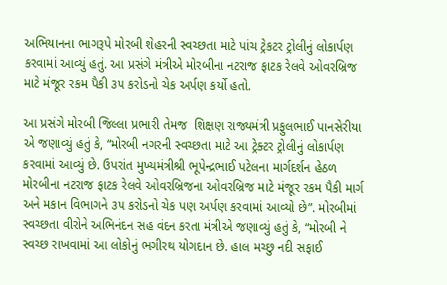અભિયાનના ભાગરૂપે મોરબી શેહરની સ્વચ્છતા માટે પાંચ ટ્રેકટર ટ્રોલીનું લોકાર્પણ કરવામાં આવ્યું હતું. આ પ્રસંગે મંત્રીએ મોરબીના નટરાજ ફાટક રેલવે ઓવરબ્રિજ માટે મંજૂર રકમ પૈકી ૩૫ કરોડનો ચેક અર્પણ કર્યો હતો.

આ પ્રસંગે મોરબી જિલ્લા પ્રભારી તેમજ  શિક્ષણ રાજ્યમંત્રી પ્રફુલભાઈ પાનસેરીયા એ જણાવ્યું હતું કે, “મોરબી નગરની સ્વચ્છતા માટે આ ટ્રેક્ટર ટ્રોલીનું લોકાર્પણ કરવામાં આવ્યું છે. ઉપરાંત મુખ્યમંત્રીશ્રી ભૂપેન્દ્રભાઈ પટેલના માર્ગદર્શન હેઠળ મોરબીના નટરાજ ફાટક રેલવે ઓવરબ્રિજના ઓવરબ્રિજ માટે મંજૂર રકમ પૈકી માર્ગ અને મકાન વિભાગને ૩૫ કરોડનો ચેક પણ અર્પણ કરવામાં આવ્યો છે”. મોરબીમાં સ્વચ્છતા વીરોને અભિનંદન સહ વંદન કરતા મંત્રીએ જણાવ્યું હતું કે, “મોરબી ને સ્વચ્છ રાખવામાં આ લોકોનું ભગીરથ યોગદાન છે. હાલ મચ્છુ નદી સફાઈ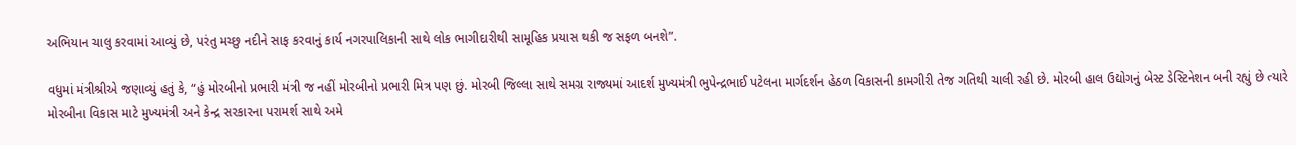અભિયાન ચાલુ કરવામાં આવ્યું છે, પરંતુ મચ્છુ નદીને સાફ કરવાનું કાર્ય નગરપાલિકાની સાથે લોક ભાગીદારીથી સામૂહિક પ્રયાસ થકી જ સફળ બનશે”.

વધુમાં મંત્રીશ્રીએ જણાવ્યું હતું કે, “હું મોરબીનો પ્રભારી મંત્રી જ નહીં મોરબીનો પ્રભારી મિત્ર પણ છું. મોરબી જિલ્લા સાથે સમગ્ર રાજ્યમાં આદર્શ મુખ્યમંત્રી ભુપેન્દ્રભાઈ પટેલના માર્ગદર્શન હેઠળ વિકાસની કામગીરી તેજ ગતિથી ચાલી રહી છે. મોરબી હાલ ઉદ્યોગનું બેસ્ટ ડેસ્ટિનેશન બની રહ્યું છે ત્યારે મોરબીના વિકાસ માટે મુખ્યમંત્રી અને કેન્દ્ર સરકારના પરામર્શ સાથે અમે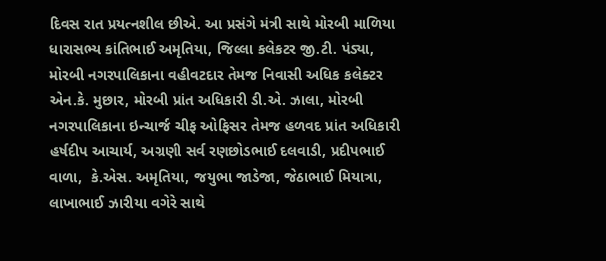દિવસ રાત પ્રયત્નશીલ છીએ. આ પ્રસંગે મંત્રી સાથે મોરબી માળિયા ધારાસભ્ય કાંતિભાઈ અમૃતિયા, જિલ્લા કલેકટર જી.ટી. પંડ્યા, મોરબી નગરપાલિકાના વહીવટદાર તેમજ નિવાસી અધિક કલેક્ટર એન.કે. મુછાર, મોરબી પ્રાંત અધિકારી ડી.એ. ઝાલા, મોરબી નગરપાલિકાના ઇન્ચાર્જ ચીફ ઓફિસર તેમજ હળવદ પ્રાંત અધિકારી હર્ષદીપ આચાર્ય, અગ્રણી સર્વ રણછોડભાઈ દલવાડી, પ્રદીપભાઈ વાળા,  કે.એસ. અમૃતિયા, જયુભા જાડેજા, જેઠાભાઈ મિયાત્રા, લાખાભાઈ ઝારીયા વગેરે સાથે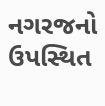નગરજનો ઉપસ્થિત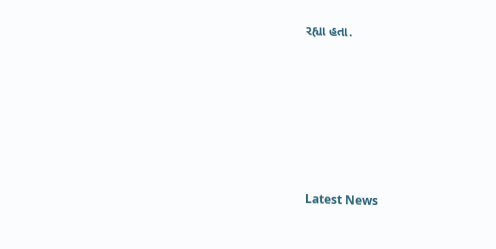રહ્યા હતા.






Latest News